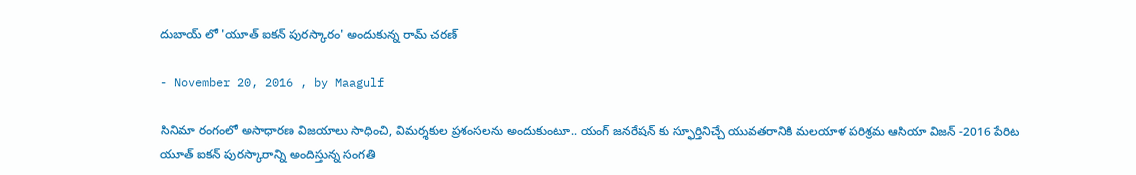దుబాయ్ లో 'యూత్ ఐకన్‌ పురస్కారం' అందుకున్న రామ్ చరణ్

- November 20, 2016 , by Maagulf

సినిమా రంగంలో అసాధారణ విజయాలు సాధించి, విమర్శకుల ప్రశంసలను అందుకుంటూ.. యంగ్ జనరేషన్ కు స్ఫూర్తినిచ్చే యువతరానికి మలయాళ పరిశ్రమ ఆసియా విజన్ -2016 పేరిట యూత్ ఐకన్‌ పురస్కారాన్ని అందిస్తున్న సంగతి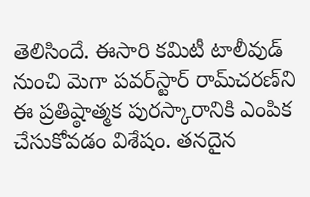తెలిసిందే. ఈసారి కమిటీ టాలీవుడ్ నుంచి మెగా పవర్‌స్టార్ రామ్‌చరణ్‌ని ఈ ప్రతిష్ఠాత్మక పురస్కారానికి ఎంపిక చేసుకోవడం విశేషం. తనదైన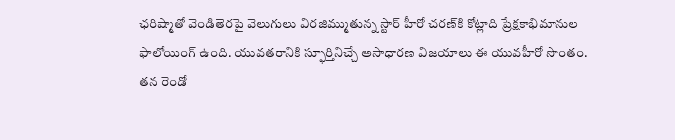ఛరిష్మాతో వెండితెరపై వెలుగులు విరజిమ్ముతున్న స్టార్‌ హీరో చరణ్‌కి కోట్లాది ప్రేక్షకాభిమానుల ఫాలోయింగ్ ఉంది. యువతరానికి స్ఫూర్తినిచ్చే అసాధారణ విజయాలు ఈ యువహీరో సొంతం.
తన రెండో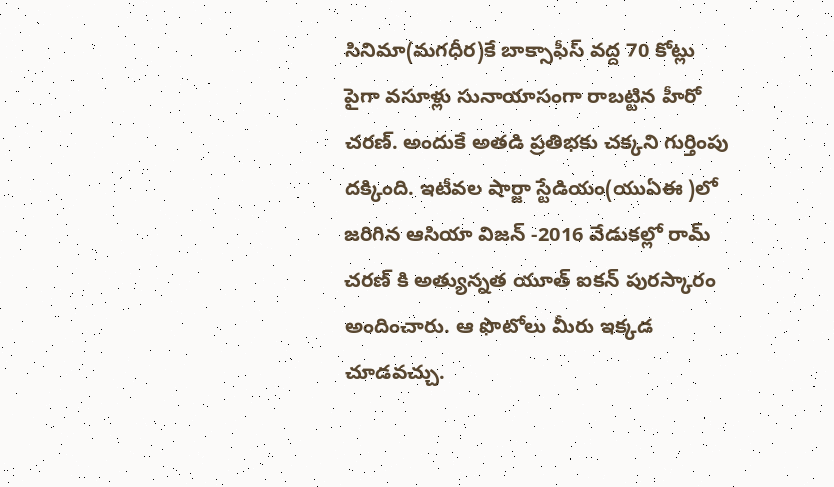సినిమా(మగధీర)కే బాక్సాఫీస్ వద్ద 70 కోట్లు పైగా వసూళ్లు సునాయాసంగా రాబట్టిన హీరో చరణ్‌. అందుకే అతడి ప్రతిభకు చక్కని గుర్తింపు దక్కింది. ఇటీవల షార్జా స్టేడియం(యుఏఈ )లో జరిగిన ఆసియా విజన్ -2016 వేడుకల్లో రామ్ చరణ్ కి అత్యున్నత యూత్ ఐకన్‌ పురస్కారం అందించారు. ఆ ఫొటోలు మీరు ఇక్కడ చూడవచ్చు.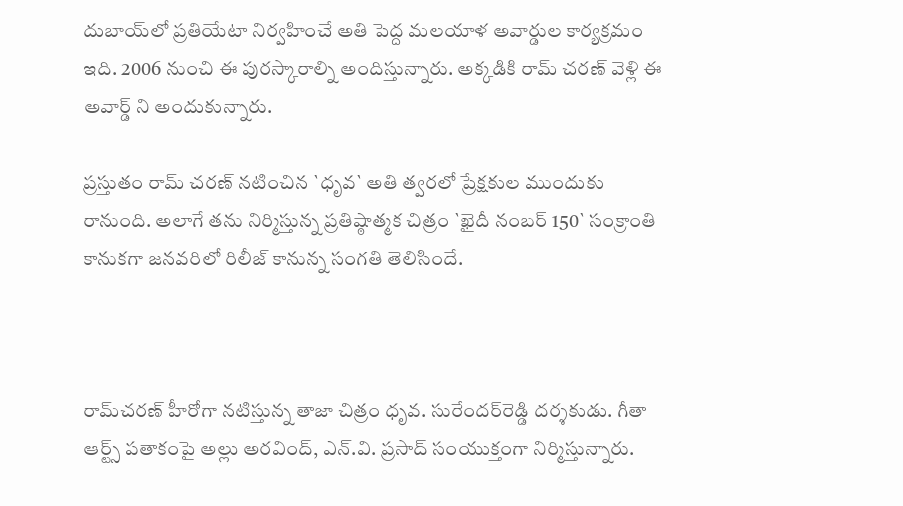దుబాయ్‌లో ప్రతియేటా నిర్వహించే అతి పెద్ద మలయాళ అవార్డుల కార్యక్రమం ఇది. 2006 నుంచి ఈ పురస్కారాల్ని అందిస్తున్నారు. అక్కడికి రామ్ చరణ్ వెళ్లి ఈ అవార్డ్ ని అందుకున్నారు.

ప్రస్తుతం రామ్ చరణ్ నటించిన `ధృవ` అతి త్వరలో ప్రేక్షకుల ముందుకు రానుంది. అలాగే తను నిర్మిస్తున్న ప్రతిష్ఠాత్మక చిత్రం `ఖైదీ నంబర్ 150` సంక్రాంతి కానుకగా జనవరిలో రిలీజ్ కానున్న సంగతి తెలిసిందే.



రామ్‌చరణ్ హీరోగా నటిస్తున్న తాజా చిత్రం ధృవ. సురేందర్‌రెడ్డి దర్శకుడు. గీతా ఆర్ట్స్ పతాకంపై అల్లు అరవింద్, ఎన్.వి. ప్రసాద్ సంయుక్తంగా నిర్మిస్తున్నారు.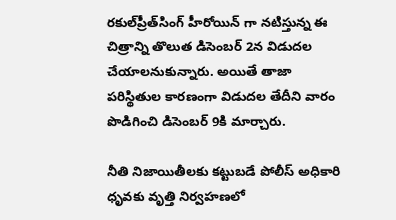రకుల్‌ప్రీత్‌సింగ్ హీరోయిన్ గా నటిస్తున్న ఈ చిత్రాన్ని తొలుత డిసెంబర్ 2న విడుదల చేయాలనుకున్నారు. అయితే తాజా పరిస్థితుల కారణంగా విడుదల తేదీని వారం పొడిగించి డిసెంబర్ 9కి మార్చారు.

నీతి నిజాయితీలకు కట్టుబడే పోలీస్ అధికారి ధృవకు వృత్తి నిర్వహణలో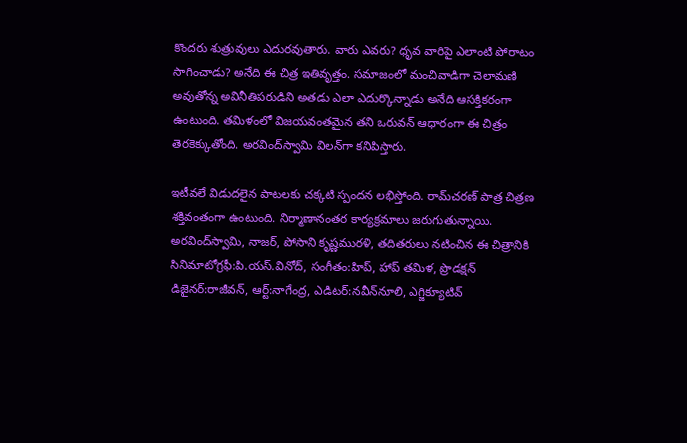కొందరు శుత్రువులు ఎదురవుతారు. వారు ఎవరు? ధృవ వారిపై ఎలాంటి పోరాటం సాగించాడు? అనేది ఈ చిత్ర ఇతివృత్తం. సమాజంలో మంచివాడిగా చెలామణి అవుతోన్న అవినీతిపరుడిని అతడు ఎలా ఎదుర్కొన్నాడు అనేది ఆసక్తికరంగా ఉంటుంది. తమిళంలో విజయవంతమైన తని ఒరువన్ ఆధారంగా ఈ చిత్రం తెరకెక్కుతోంది. అరవింద్‌స్వామి విలన్‌గా కనిపిస్తారు.

ఇటీవలే విడుదలైన పాటలకు చక్కటి స్పందన లభిస్తోంది. రామ్‌చరణ్ పాత్ర చిత్రణ శక్తివంతంగా ఉంటుంది. నిర్మాణానంతర కార్యక్రమాలు జరుగుతున్నాయి. అరవింద్‌స్వామి, నాజర్, పోసాని కృష్ణమురళి, తదితరులు నటించిన ఈ చిత్రానికి సినిమాటోగ్రఫీ:పి.యస్.వినోద్, సంగీతం:హిప్, హాప్ తమిళ, ప్రొడక్షన్ డిజైనర్:రాజీవన్, ఆర్ట్:నాగేంద్ర, ఎడిటర్:నవీన్‌నూలి, ఎగ్జిక్యూటివ్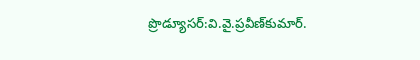ప్రొడ్యూసర్:వి.వై.ప్రవీణ్‌కుమార్.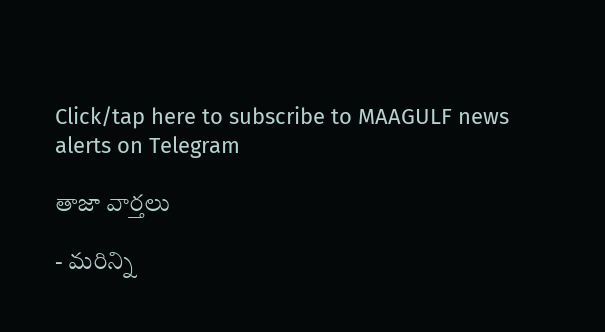Click/tap here to subscribe to MAAGULF news alerts on Telegram

తాజా వార్తలు

- మరిన్ని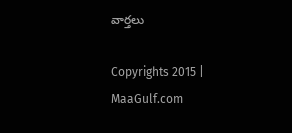వార్తలు

Copyrights 2015 | MaaGulf.com